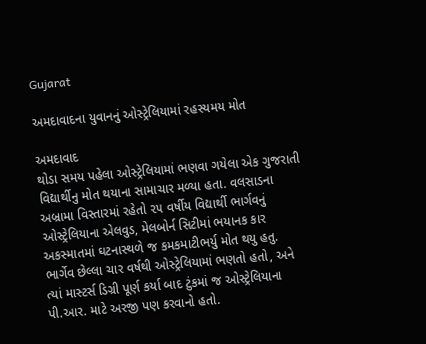Gujarat

અમદાવાદના યુવાનનું ઓસ્ટ્રેલિયામાં રહસ્યમય મોત

અમદાવાદ
થોડા સમય પહેલા ઓસ્ટ્રેલિયામાં ભણવા ગયેલા એક ગુજરાતી વિદ્યાર્થીનુ મોત થયાના સામાચાર મળ્યા હતા. વલસાડના અબ્રામા વિસ્તારમાં રહેતો ૨૫ વર્ષીય વિદ્યાર્થી ભાર્ગવનું ઓસ્ટ્રેલિયાના એલવુડ, મેલબોર્ન સિટીમાં ભયાનક કાર અકસ્માતમાં ઘટનાસ્થળે જ કમકમાટીભર્યુ મોત થયુ હતુ. ભાર્ગેવ છેલ્લા ચાર વર્ષથી ઓસ્ટ્રેલિયામાં ભણતો હતો, અને ત્યાં માસ્ટર્સ ડિગ્રી પૂર્ણ કર્યા બાદ ટુંકમાં જ ઓસ્ટ્રેલિયાના પી.આર. માટે અરજી પણ કરવાનો હતો.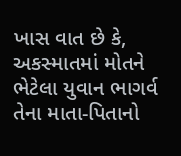ખાસ વાત છે કે, અકસ્માતમાં મોતને ભેટેલા યુવાન ભાગર્વ તેના માતા-પિતાનો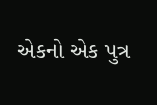એકનો એક પુત્ર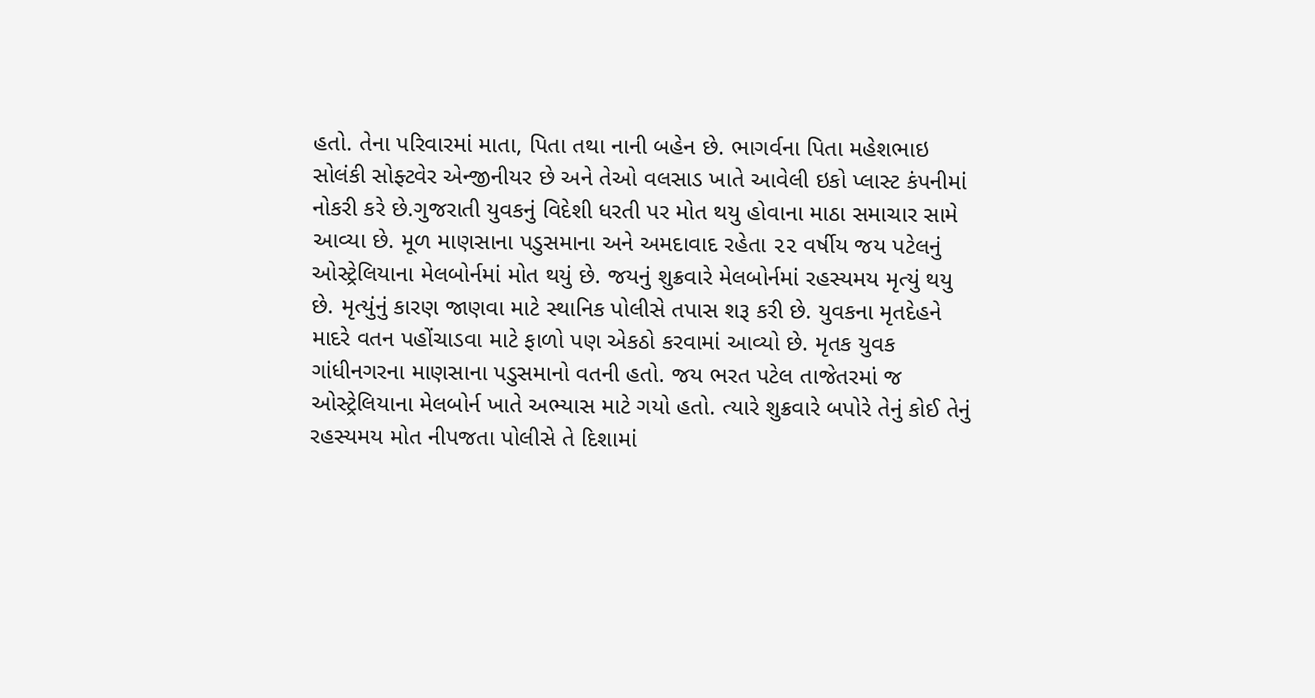હતો. તેના પરિવારમાં માતા, પિતા તથા નાની બહેન છે. ભાગર્વના પિતા મહેશભાઇ સોલંકી સોફ્ટવેર એન્જીનીયર છે અને તેઓ વલસાડ ખાતે આવેલી ઇકો પ્લાસ્ટ કંપનીમાં નોકરી કરે છે.ગુજરાતી યુવકનું વિદેશી ધરતી પર મોત થયુ હોવાના માઠા સમાચાર સામે આવ્યા છે. મૂળ માણસાના પડુસમાના અને અમદાવાદ રહેતા ૨૨ વર્ષીય જય પટેલનું ઓસ્ટ્રેલિયાના મેલબોર્નમાં મોત થયું છે. જયનું શુક્રવારે મેલબોર્નમાં રહસ્યમય મૃત્યું થયુ છે. મૃત્યુંનું કારણ જાણવા માટે સ્થાનિક પોલીસે તપાસ શરૂ કરી છે. યુવકના મૃતદેહને માદરે વતન પહોંચાડવા માટે ફાળો પણ એકઠો કરવામાં આવ્યો છે. મૃતક યુવક ગાંધીનગરના માણસાના પડુસમાનો વતની હતો. જય ભરત પટેલ તાજેતરમાં જ ઓસ્ટ્રેલિયાના મેલબોર્ન ખાતે અભ્યાસ માટે ગયો હતો. ત્યારે શુક્રવારે બપોરે તેનું કોઈ તેનું રહસ્યમય મોત નીપજતા પોલીસે તે દિશામાં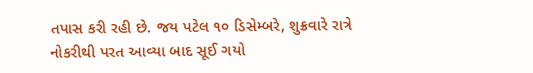તપાસ કરી રહી છે. જય પટેલ ૧૦ ડિસેમ્બરે, શુક્રવારે રાત્રે નોકરીથી પરત આવ્યા બાદ સૂઈ ગયો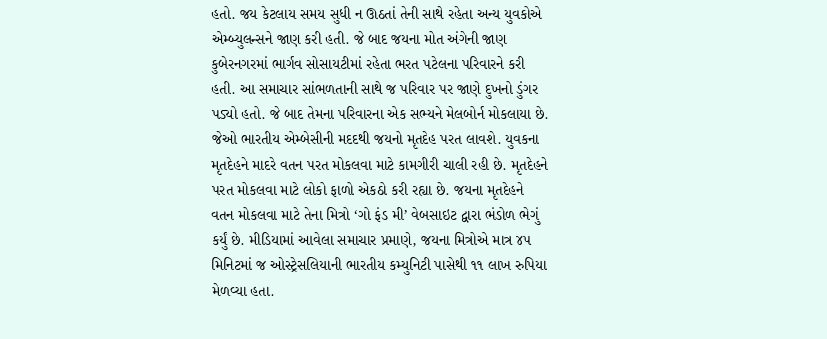હતો. જય કેટલાય સમય સુધી ન ઊઠતાં તેની સાથે રહેતા અન્ય યુવકોએ એમ્બ્યુલન્સને જાણ કરી હતી. જે બાદ જયના મોત અંગેની જાણ કુબેરનગરમાં ભાર્ગવ સોસાયટીમાં રહેતા ભરત પટેલના પરિવારને કરી હતી. આ સમાચાર સાંભળતાની સાથે જ પરિવાર પર જાણે દુખનો ડુંગર પડ્યો હતો. જે બાદ તેમના પરિવારના એક સભ્યને મેલબોર્ન મોકલાયા છે. જેઓ ભારતીય એમ્બેસીની મદદથી જયનો મૃતદેહ પરત લાવશે. યુવકના મૃતદેહને માદરે વતન પરત મોકલવા માટે કામગીરી ચાલી રહી છે. મૃતદેહને પરત મોકલવા માટે લોકો ફાળો એકઠો કરી રહ્યા છે. જયના મૃતદેહને વતન મોકલવા માટે તેના મિત્રો ‘ગો ફંડ મી’ વેબસાઇટ દ્વારા ભંડોળ ભેગું કર્યું છે. મીડિયામાં આવેલા સમાચાર પ્રમાણે, જયના મિત્રોએ માત્ર ૪૫ મિનિટમાં જ ઓસ્ટ્રેસલિયાની ભારતીય કમ્યુનિટી પાસેથી ૧૧ લાખ રુપિયા મેળવ્યા હતા.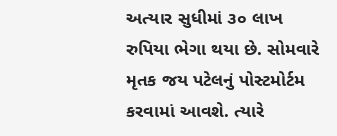અત્યાર સુધીમાં ૩૦ લાખ રુપિયા ભેગા થયા છે. સોમવારે મૃતક જય પટેલનું પોસ્ટમોર્ટમ કરવામાં આવશે. ત્યારે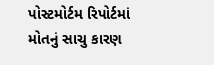પોસ્ટમોર્ટમ રિપોર્ટમાં મોતનું સાચુ કારણ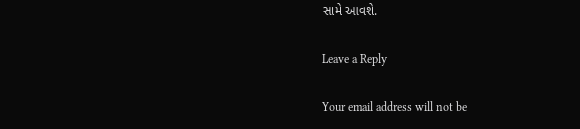સામે આવશે.

Leave a Reply

Your email address will not be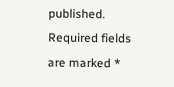published. Required fields are marked *